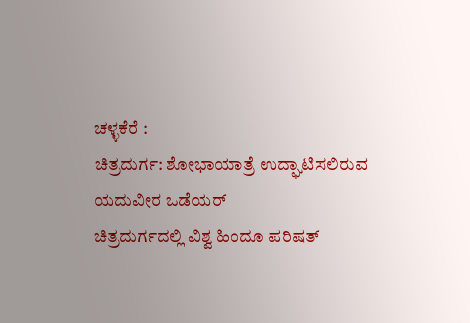ಚಳ್ಳಕೆರೆ :
ಚಿತ್ರದುರ್ಗ: ಶೋಭಾಯಾತ್ರೆ ಉದ್ಘಾಟಿಸಲಿರುವ
ಯದುವೀರ ಒಡೆಯರ್
ಚಿತ್ರದುರ್ಗದಲ್ಲಿ ವಿಶ್ವ ಹಿಂದೂ ಪರಿಷತ್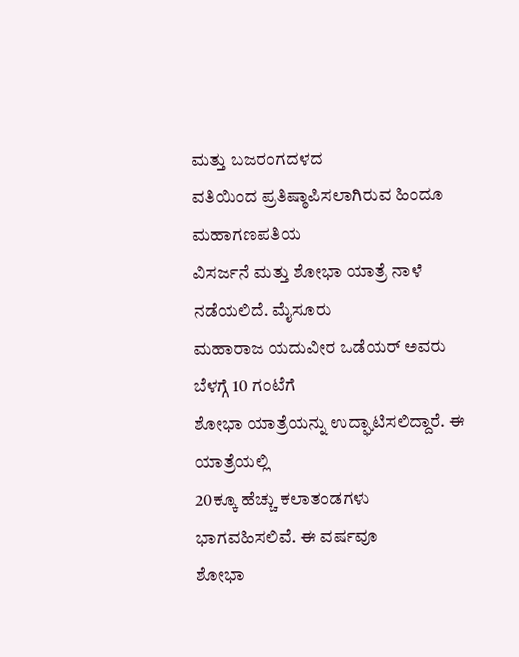ಮತ್ತು ಬಜರಂಗದಳದ
ವತಿಯಿಂದ ಪ್ರತಿಷ್ಠಾಪಿಸಲಾಗಿರುವ ಹಿಂದೂ ಮಹಾಗಣಪತಿಯ
ವಿಸರ್ಜನೆ ಮತ್ತು ಶೋಭಾ ಯಾತ್ರೆ ನಾಳೆ ನಡೆಯಲಿದೆ. ಮೈಸೂರು
ಮಹಾರಾಜ ಯದುವೀರ ಒಡೆಯರ್ ಅವರು ಬೆಳಗ್ಗೆ 10 ಗಂಟೆಗೆ
ಶೋಭಾ ಯಾತ್ರೆಯನ್ನು ಉದ್ಘಾಟಿಸಲಿದ್ದಾರೆ. ಈ ಯಾತ್ರೆಯಲ್ಲಿ
20ಕ್ಕೂ ಹೆಚ್ಚು ಕಲಾತಂಡಗಳು ಭಾಗವಹಿಸಲಿವೆ. ಈ ವರ್ಷವೂ
ಶೋಭಾ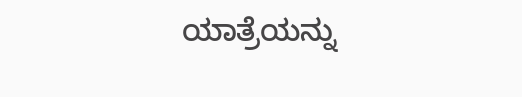ಯಾತ್ರೆಯನ್ನು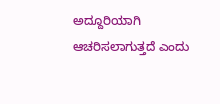ಅದ್ದೂರಿಯಾಗಿ ಆಚರಿಸಲಾಗುತ್ತದೆ ಎಂದು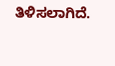ತಿಳಿಸಲಾಗಿದೆ.